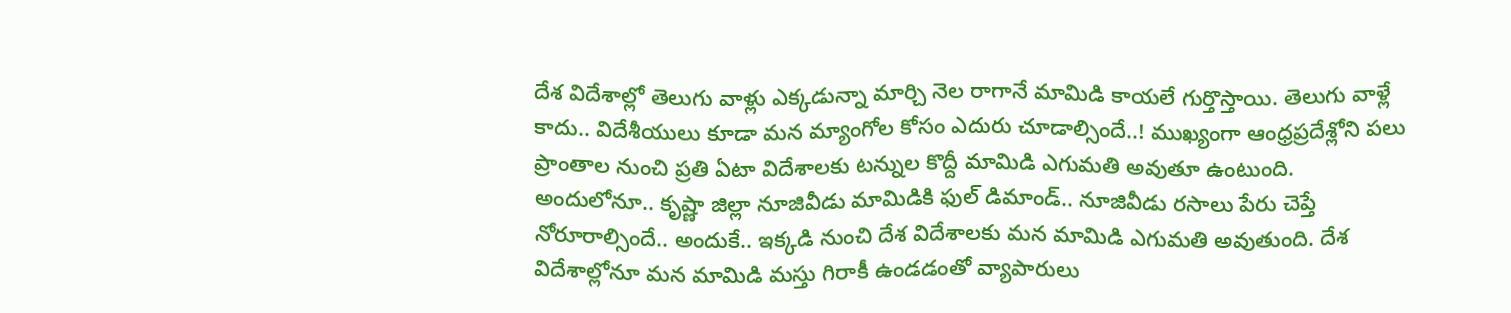దేశ విదేశాల్లో తెలుగు వాళ్లు ఎక్కడున్నా మార్చి నెల రాగానే మామిడి కాయలే గుర్తొస్తాయి. తెలుగు వాళ్లే కాదు.. విదేశీయులు కూడా మన మ్యాంగోల కోసం ఎదురు చూడాల్సిందే..! ముఖ్యంగా ఆంధ్రప్రదేశ్లోని పలు ప్రాంతాల నుంచి ప్రతి ఏటా విదేశాలకు టన్నుల కొద్దీ మామిడి ఎగుమతి అవుతూ ఉంటుంది. అందులోనూ.. కృష్ణా జిల్లా నూజివీడు మామిడికి ఫుల్ డిమాండ్.. నూజివీడు రసాలు పేరు చెప్తే నోరూరాల్సిందే.. అందుకే.. ఇక్కడి నుంచి దేశ విదేశాలకు మన మామిడి ఎగుమతి అవుతుంది. దేశ విదేశాల్లోనూ మన మామిడి మస్తు గిరాకీ ఉండడంతో వ్యాపారులు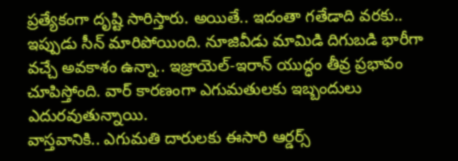ప్రత్యేకంగా దృష్టి సారిస్తారు. అయితే.. ఇదంతా గతేడాది వరకు.. ఇప్పుడు సీన్ మారిపోయింది. నూజివీడు మామిడి దిగుబడి భారీగా వచ్చే అవకాశం ఉన్నా.. ఇజ్రాయెల్-ఇరాన్ యుద్ధం తీవ్ర ప్రభావం చూపిస్తోంది. వార్ కారణంగా ఎగుమతులకు ఇబ్బందులు ఎదురవుతున్నాయి.
వాస్తవానికి.. ఎగుమతి దారులకు ఈసారి ఆర్డర్స్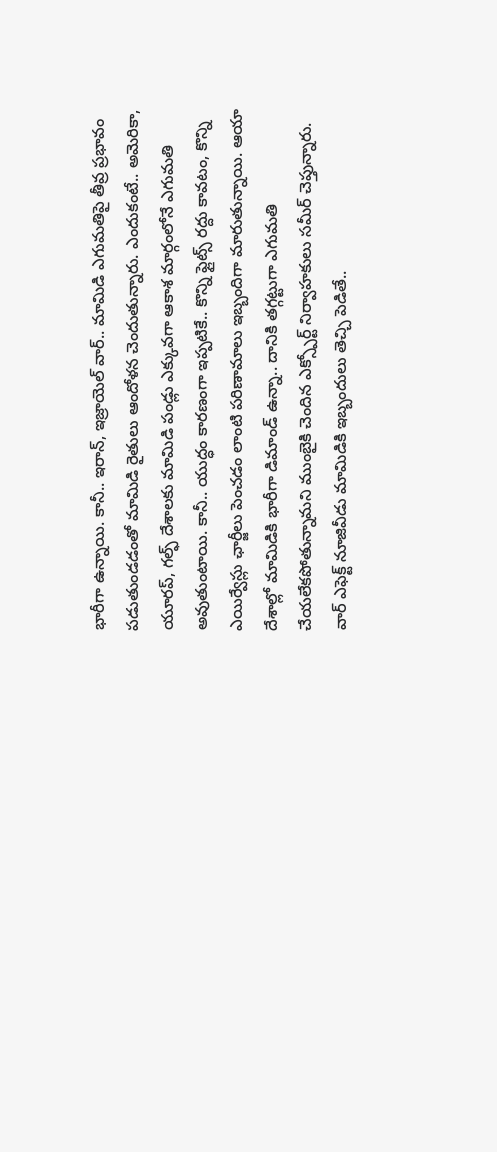భారీగా ఉన్నాయి. కానీ.. ఇరాన్, ఇజ్రాయెల్ వార్.. మామిడి ఎగుమతిపై తీవ్ర ప్రభావం పడుతుండడంతో మామిడి రైతులు ఆందోళన చెందుతున్నారు. ఎందుకంటే.. అమెరికా, యూరప్, గల్ఫ్ దేశాలకు మామిడి పండ్లు ఎక్కువగా ఆకాశ మార్గంలోనే ఎగుమతి అవుతుంటాయి. కానీ.. యుద్ధం కారణంగా ఇప్పటికే.. కొన్ని ఫ్లైట్స్ రద్దు కావటం, కొన్ని ఎయిర్వేస్లు ఛార్జీలు పెంచడం లాంటి పరిణామాలు ఇబ్బందిగా మారుతున్నాయి. ఆయా దేశాల్లో మామిడికి భారీగా డిమాండ్ ఉన్నా.. దానికి తగ్గట్టుగా ఎగుమతి చేయలేకపోతున్నామని ముంబైకి చెందిన ఎక్స్పోర్ట్ నిర్వాహకులు సమీర్ చెప్తున్నారు.
వార్ ఎఫెక్ట్ నూజివీడు మామిడికి ఇబ్బందులు తెచ్చి పెడితే..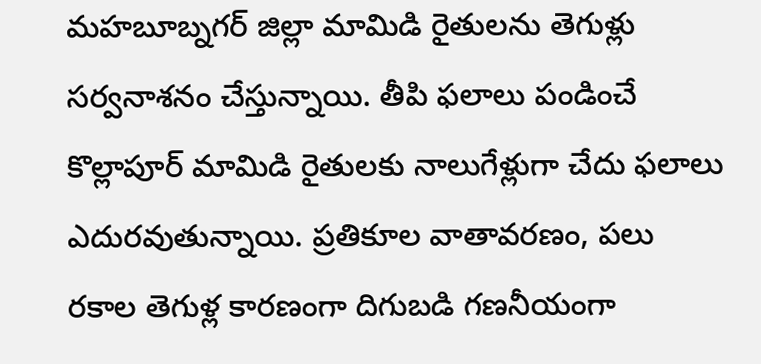మహబూబ్నగర్ జిల్లా మామిడి రైతులను తెగుళ్లు సర్వనాశనం చేస్తున్నాయి. తీపి ఫలాలు పండించే కొల్లాపూర్ మామిడి రైతులకు నాలుగేళ్లుగా చేదు ఫలాలు ఎదురవుతున్నాయి. ప్రతికూల వాతావరణం, పలు రకాల తెగుళ్ల కారణంగా దిగుబడి గణనీయంగా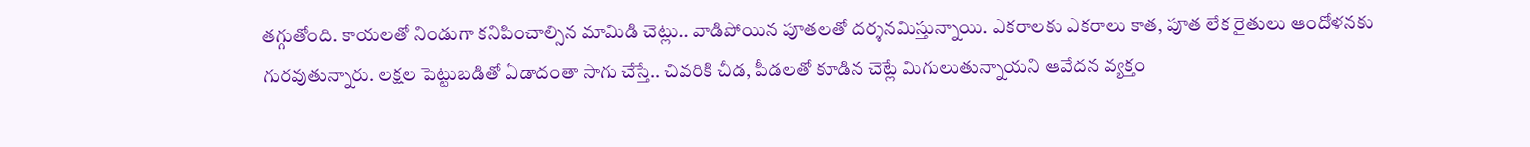తగ్గుతోంది. కాయలతో నిండుగా కనిపించాల్సిన మామిడి చెట్లు.. వాడిపోయిన పూతలతో దర్శనమిస్తున్నాయి. ఎకరాలకు ఎకరాలు కాత, పూత లేక రైతులు ఆందోళనకు గురవుతున్నారు. లక్షల పెట్టుబడితో ఏడాదంతా సాగు చేస్తే.. చివరికి చీడ, పీడలతో కూడిన చెట్లే మిగులుతున్నాయని ఆవేదన వ్యక్తం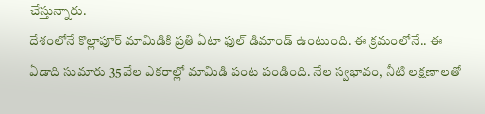చేస్తున్నారు.
దేశంలోనే కొల్లాపూర్ మామిడికి ప్రతి ఏటా ఫుల్ డిమాండ్ ఉంటుంది. ఈ క్రమంలోనే.. ఈ ఏడాది సుమారు 35వేల ఎకరాల్లో మామిడి పంట పండింది. నేల స్వభావం, నీటి లక్షణాలతో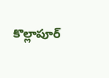కొల్లాపూర్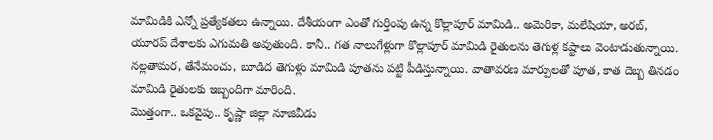మామిడికి ఎన్నో ప్రత్యేకతలు ఉన్నాయి. దేశీయంగా ఎంతో గుర్తింపు ఉన్న కొల్లాపూర్ మామిడి.. అమెరికా, మలేషియా, అరబ్, యూరప్ దేశాలకు ఎగుమతి అవుతుంది. కానీ.. గత నాలుగేళ్లుగా కొల్లాపూర్ మామిడి రైతులను తెగుళ్ల కష్టాలు వెంటాడుతున్నాయి. నల్లతామర, తేనేమంచు, బూడిద తెగుళ్లు మామిడి పూతను పట్టి పీడిస్తున్నాయి. వాతావరణ మార్పులతో పూత, కాత దెబ్బ తినడం మామిడి రైతులకు ఇబ్బందిగా మారింది.
మొత్తంగా.. ఒకవైపు.. కృష్ణా జిల్లా నూజివీడు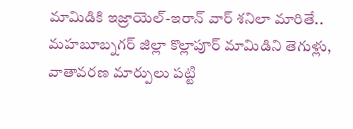మామిడికి ఇజ్రాయెల్-ఇరాన్ వార్ శనిలా మారితే.. మహబూబ్నగర్ జిల్లా కొల్లాపూర్ మామిడిని తెగుళ్లు, వాతావరణ మార్పులు పట్టి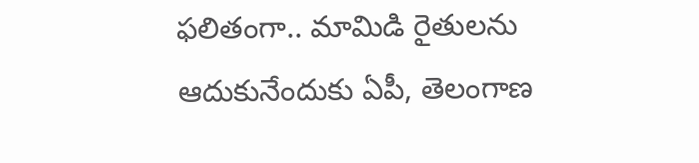ఫలితంగా.. మామిడి రైతులను ఆదుకునేందుకు ఏపీ, తెలంగాణ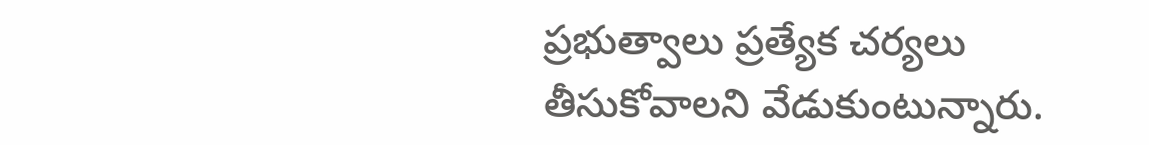ప్రభుత్వాలు ప్రత్యేక చర్యలు తీసుకోవాలని వేడుకుంటున్నారు.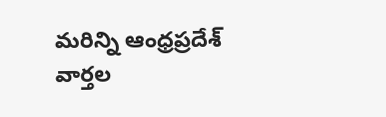మరిన్ని ఆంధ్రప్రదేశ్ వార్తల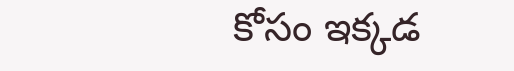కోసం ఇక్కడ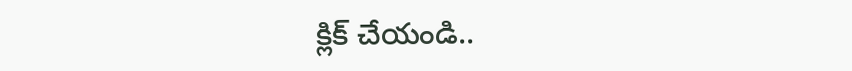క్లిక్ చేయండి..